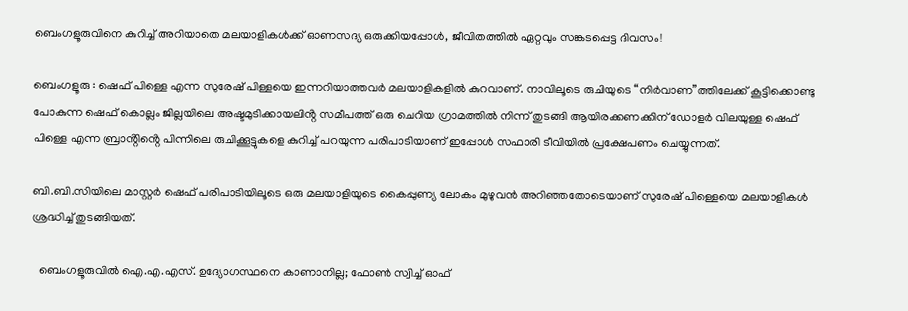ബെംഗളൂരുവിനെ കുറിച്ച് അറിയാതെ മലയാളികൾക്ക് ഓണസദ്യ ഒരുക്കിയപ്പോൾ, ജീവിതത്തിൽ ഏറ്റവും സങ്കടപ്പെട്ട ദിവസം!

ബെംഗളൂരു : ഷെഫ് പിള്ളെ എന്ന സുരേഷ് പിള്ളയെ ഇന്നറിയാത്തവർ മലയാളികളിൽ കുറവാണ്. നാവിലൂടെ രുചിയുടെ “നിർവാണ”ത്തിലേക്ക് കൂട്ടിക്കൊണ്ടു പോകുന്ന ഷെഫ് കൊല്ലം ജില്ലയിലെ അഷ്ടമുടിക്കായലിൻ്റ സമീപത്ത് ഒരു ചെറിയ ഗ്രാമത്തിൽ നിന്ന് തുടങ്ങി ആയിരക്കണക്കിന് ഡോളർ വിലയുള്ള ഷെഫ് പിള്ളെ എന്ന ബ്രാൻ്റിൻ്റെ പിന്നിലെ രുചിക്കൂട്ടുകളെ കുറിച്ച് പറയുന്ന പരിപാടിയാണ് ഇപ്പോൾ സഫാരി ടീവിയിൽ പ്രക്ഷേപണം ചെയ്യുന്നത്.

ബി.ബി.സിയിലെ മാസ്റ്റർ ഷെഫ് പരിപാടിയിലൂടെ ഒരു മലയാളിയുടെ കൈപ്പുണ്യ ലോകം മുഴുവൻ അറിഞ്ഞതോടെയാണ് സുരേഷ് പിള്ളെയെ മലയാളികൾ ശ്രദ്ധിച്ച് തുടങ്ങിയത്.

  ബെംഗളൂരുവില്‍ ഐ.എ.എസ്. ഉദ്യോഗസ്ഥനെ കാണാനില്ല; ഫോൺ സ്വിച്ച് ഓഫ്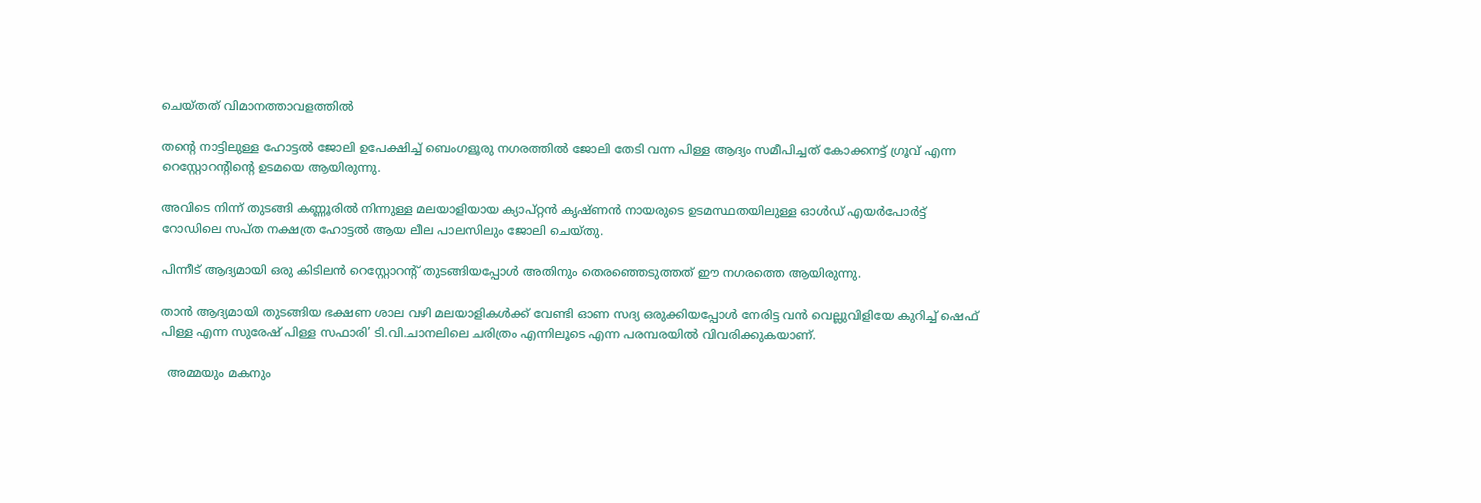ചെയ്തത് വിമാനത്താവളത്തിൽ

തൻ്റെ നാട്ടിലുള്ള ഹോട്ടൽ ജോലി ഉപേക്ഷിച്ച് ബെംഗളൂരു നഗരത്തിൽ ജോലി തേടി വന്ന പിള്ള ആദ്യം സമീപിച്ചത് കോക്കനട്ട് ഗ്രൂവ് എന്ന റെസ്റ്റോറൻ്റിൻ്റെ ഉടമയെ ആയിരുന്നു.

അവിടെ നിന്ന് തുടങ്ങി കണ്ണൂരിൽ നിന്നുള്ള മലയാളിയായ ക്യാപ്റ്റൻ കൃഷ്ണൻ നായരുടെ ഉടമസ്ഥതയിലുള്ള ഓൾഡ് എയർപോർട്ട് റോഡിലെ സപ്ത നക്ഷത്ര ഹോട്ടൽ ആയ ലീല പാലസിലും ജോലി ചെയ്തു.

പിന്നീട് ആദ്യമായി ഒരു കിടിലൻ റെസ്റ്റോറൻ്റ് തുടങ്ങിയപ്പോൾ അതിനും തെരഞ്ഞെടുത്തത് ഈ നഗരത്തെ ആയിരുന്നു.

താൻ ആദ്യമായി തുടങ്ങിയ ഭക്ഷണ ശാല വഴി മലയാളികൾക്ക് വേണ്ടി ഓണ സദ്യ ഒരുക്കിയപ്പോൾ നേരിട്ട വൻ വെല്ലുവിളിയേ കുറിച്ച് ഷെഫ് പിള്ള എന്ന സുരേഷ് പിള്ള സഫാരി’ ടി.വി.ചാനലിലെ ചരിത്രം എന്നിലൂടെ എന്ന പരമ്പരയിൽ വിവരിക്കുകയാണ്.

  അമ്മയും മകനും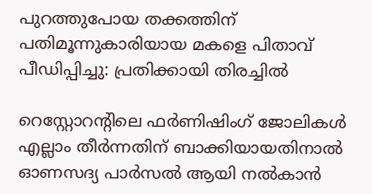പുറത്തുപോയ തക്കത്തിന് പതിമൂന്നുകാരിയായ മകളെ പിതാവ് പീഡിപ്പിച്ചു: പ്രതിക്കായി തിരച്ചിൽ

റെസ്റ്റോറൻ്റിലെ ഫർണിഷിംഗ് ജോലികൾ എല്ലാം തീർന്നതിന് ബാക്കിയായതിനാൽ ഓണസദ്യ പാർസൽ ആയി നൽകാൻ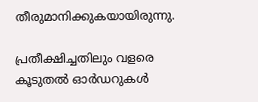തീരുമാനിക്കുകയായിരുന്നു.

പ്രതീക്ഷിച്ചതിലും വളരെ കൂടുതൽ ഓർഡറുകൾ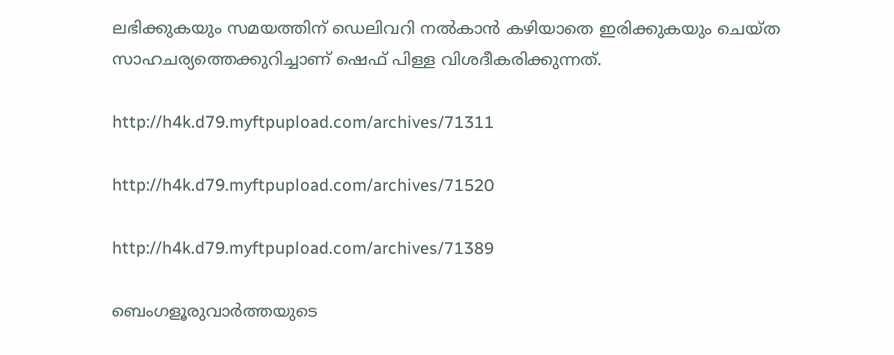ലഭിക്കുകയും സമയത്തിന് ഡെലിവറി നൽകാൻ കഴിയാതെ ഇരിക്കുകയും ചെയ്ത സാഹചര്യത്തെക്കുറിച്ചാണ് ഷെഫ് പിള്ള വിശദീകരിക്കുന്നത്.

http://h4k.d79.myftpupload.com/archives/71311

http://h4k.d79.myftpupload.com/archives/71520

http://h4k.d79.myftpupload.com/archives/71389

ബെംഗളൂരുവാർത്തയുടെ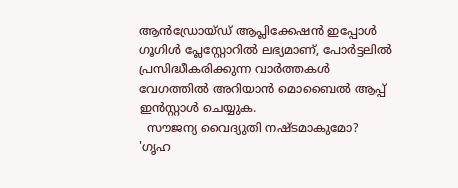ആൻഡ്രോയ്ഡ് ആപ്ലിക്കേഷൻ ഇപ്പോൾ ഗൂഗിൾ പ്ലേസ്റ്റോറിൽ ലഭ്യമാണ്, പോർട്ടലിൽ പ്രസിദ്ധീകരിക്കുന്ന വാർത്തകൾ വേഗത്തിൽ അറിയാൻ മൊബൈൽ ആപ്പ് ഇൻസ്റ്റാൾ ചെയ്യുക.
  സൗജന്യ വൈദ്യുതി നഷ്ടമാകുമോ? 'ഗൃഹ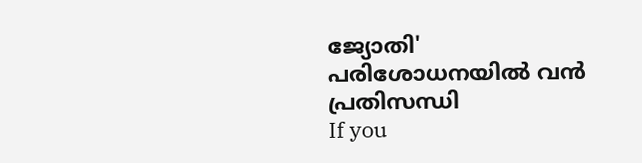ജ്യോതി' പരിശോധനയിൽ വൻ പ്രതിസന്ധി
If you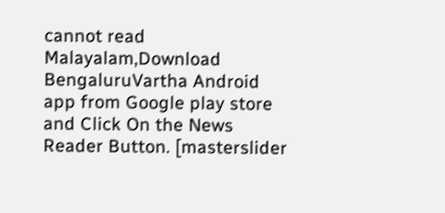cannot read Malayalam,Download BengaluruVartha Android app from Google play store and Click On the News Reader Button. [masterslider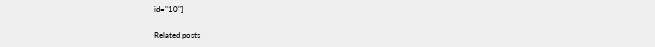id="10"]

Related posts